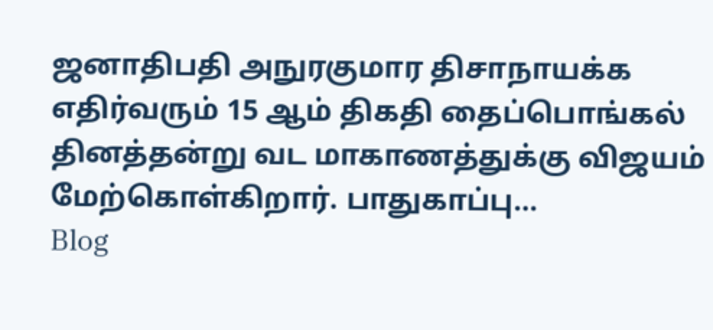ஜனாதிபதி அநுரகுமார திசாநாயக்க எதிர்வரும் 15 ஆம் திகதி தைப்பொங்கல் தினத்தன்று வட மாகாணத்துக்கு விஜயம் மேற்கொள்கிறார். பாதுகாப்பு...
Blog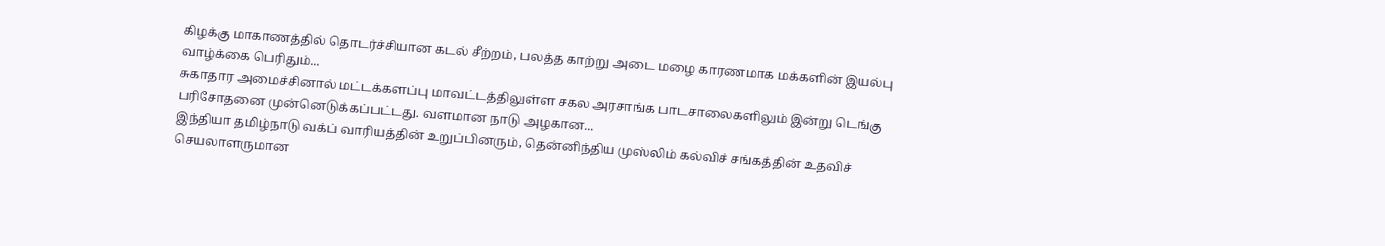கிழக்கு மாகாணத்தில் தொடர்ச்சியான கடல் சீற்றம், பலத்த காற்று அடை மழை காரணமாக மக்களின் இயல்பு வாழ்க்கை பெரிதும்...
சுகாதார அமைச்சினால் மட்டக்களப்பு மாவட்டத்திலுள்ள சகல அரசாங்க பாடசாலைகளிலும் இன்று டெங்கு பரிசோதனை முன்னெடுக்கப்பட்டது. வளமான நாடு அழகான...
இந்தியா தமிழ்நாடு வக்ப் வாரியத்தின் உறுப்பினரும், தென்னிந்திய முஸ்லிம் கல்விச் சங்கத்தின் உதவிச் செயலாளருமான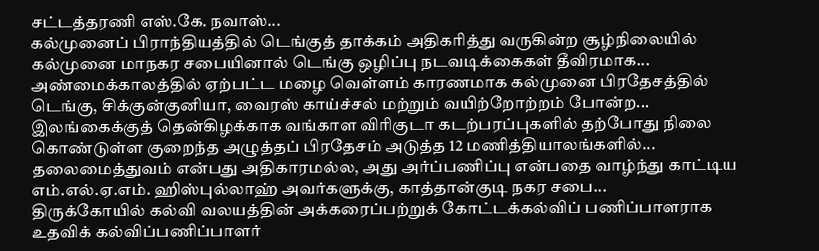சட்டத்தரணி எஸ்.கே. நவாஸ்...
கல்முனைப் பிராந்தியத்தில் டெங்குத் தாக்கம் அதிகரித்து வருகின்ற சூழ்நிலையில் கல்முனை மாநகர சபையினால் டெங்கு ஒழிப்பு நடவடிக்கைகள் தீவிரமாக...
அண்மைக்காலத்தில் ஏற்பட்ட மழை வெள்ளம் காரணமாக கல்முனை பிரதேசத்தில் டெங்கு, சிக்குன்குனியா, வைரஸ் காய்ச்சல் மற்றும் வயிற்றோற்றம் போன்ற...
இலங்கைக்குத் தென்கிழக்காக வங்காள விரிகுடா கடற்பரப்புகளில் தற்போது நிலை கொண்டுள்ள குறைந்த அழுத்தப் பிரதேசம் அடுத்த 12 மணித்தியாலங்களில்...
தலைமைத்துவம் என்பது அதிகாரமல்ல, அது அர்ப்பணிப்பு என்பதை வாழ்ந்து காட்டிய எம்.எல்.ஏ.எம். ஹிஸ்புல்லாஹ் அவர்களுக்கு, காத்தான்குடி நகர சபை...
திருக்கோயில் கல்வி வலயத்தின் அக்கரைப்பற்றுக் கோட்டக்கல்விப் பணிப்பாளராக உதவிக் கல்விப்பணிப்பாளர்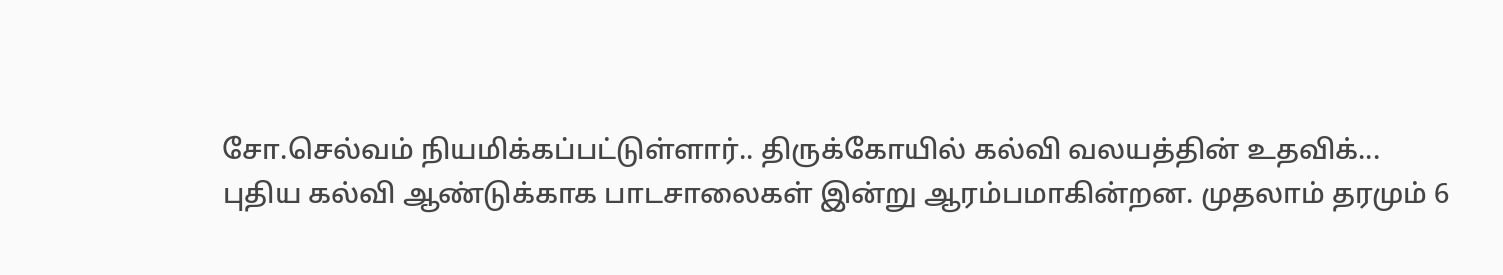சோ.செல்வம் நியமிக்கப்பட்டுள்ளார்.. திருக்கோயில் கல்வி வலயத்தின் உதவிக்...
புதிய கல்வி ஆண்டுக்காக பாடசாலைகள் இன்று ஆரம்பமாகின்றன. முதலாம் தரமும் 6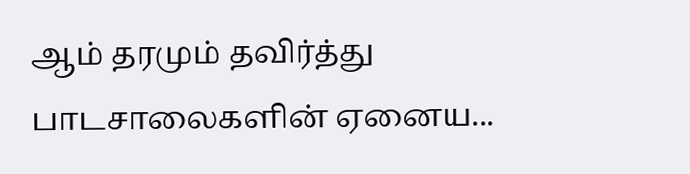ஆம் தரமும் தவிர்த்து பாடசாலைகளின் ஏனைய...